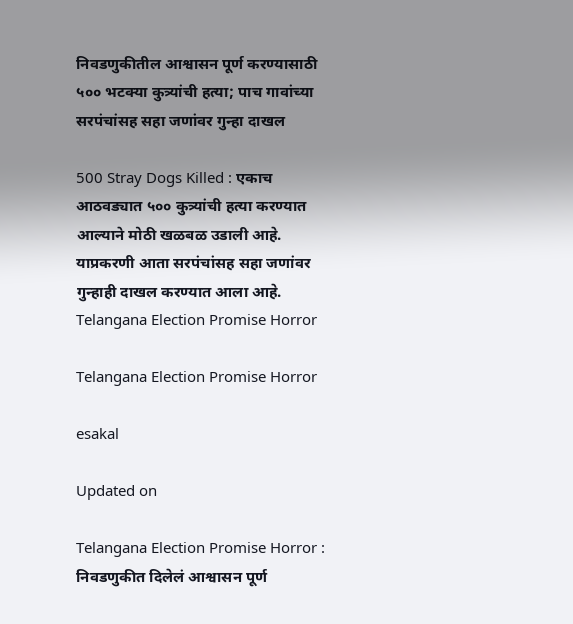निवडणुकीतील आश्वासन पूर्ण करण्यासाठी ५०० भटक्या कुत्र्यांची हत्या; पाच गावांच्या सरपंचांसह सहा जणांवर गुन्हा दाखल

500 Stray Dogs Killed : एकाच आठवड्यात ५०० कुत्र्यांची हत्या करण्यात आल्याने मोठी खळबळ उडाली आहे. याप्रकरणी आता सरपंचांसह सहा जणांवर गुन्हाही दाखल करण्यात आला आहे.
Telangana Election Promise Horror

Telangana Election Promise Horror

esakal

Updated on

Telangana Election Promise Horror : निवडणुकीत दिलेलं आश्वासन पूर्ण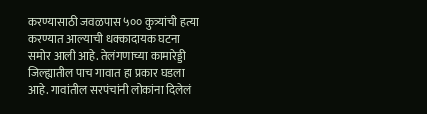करण्यासाठी जवळपास ५०० कुत्र्यांची हत्या करण्यात आल्याची धक्कादायक घटना समोर आली आहे. तेलंगणाच्या कामारेड्डी जिल्ह्यातील पाच गावात हा प्रकार घडला आहे. गावांतील सरपंचांनी लोकांना दिलेलं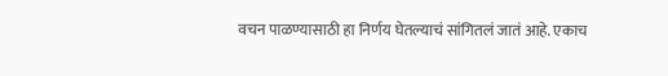वचन पाळण्यासाठी हा निर्णय घेतल्याचं सांगितलं जातं आहे. एकाच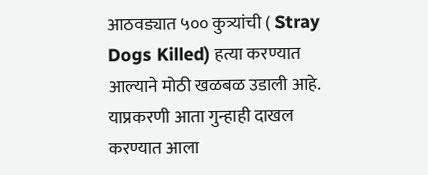आठवड्यात ५०० कुत्र्यांची ( Stray Dogs Killed) हत्या करण्यात आल्याने मोठी खळबळ उडाली आहे. याप्रकरणी आता गुन्हाही दाखल करण्यात आला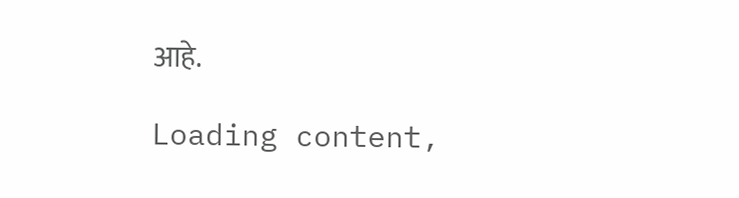आहे.

Loading content,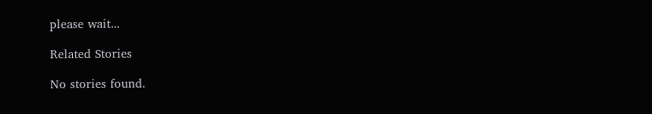please wait...

Related Stories

No stories found.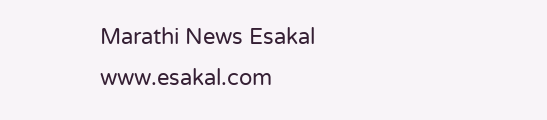Marathi News Esakal
www.esakal.com